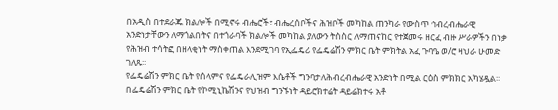በአዲስ በተደራጁ ክልሎች በሚኖሩ ብሔሮች፣ ብሔረሰቦችና ሕዝቦች መካከል ጠንካራ የውስጥ ኅብረብሔራዊ አንድነታቸውን ለማጎልበትና በተጎራባች ክልሎች መካከል ያለውን ትስስር ለማጠናከር የተጀመሩ ዘርፈ ብዙ ሥራዎችን በነቃ የሕዝብ ተሳትፎ በዘላቂነት ማስቀጠል እንደሚገባ የኢፌዴሪ የፌዴሬሽን ምክር ቤት ምክትል አፈ ጉባዔ ወ/ሮ ዛህራ ሁመድ ገለጹ፡፡
የፌዴሬሽን ምክር ቤት የሰላምና የፌዴራሊዝም እሴቶች ግንባታለሕብረብሔራዊ አንድነት በሚል ርዕስ ምክክር አካሄዷል፡፡
በፌዴሬሽን ምክር ቤት የኮሚኒኬሽንና የህዝብ ግንኙነት ዳይሮክተሬት ዳይሬክተሩ አቶ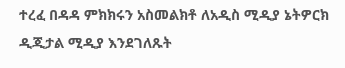ተረፈ በዳዳ ምክክሩን አስመልክቶ ለአዲስ ሚዲያ ኔትዎርክ ዲጂታል ሚዲያ እንደገለጹት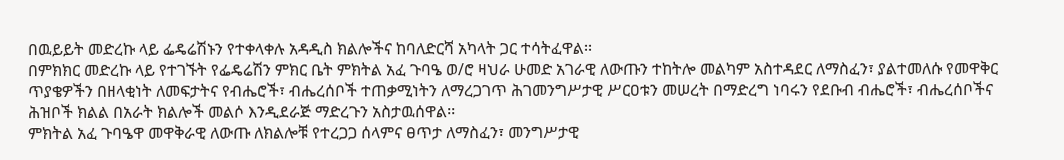በዉይይት መድረኩ ላይ ፌዴሬሽኑን የተቀላቀሉ አዳዲስ ክልሎችና ከባለድርሻ አካላት ጋር ተሳትፈዋል፡፡
በምክክር መድረኩ ላይ የተገኙት የፌዴሬሽን ምክር ቤት ምክትል አፈ ጉባዔ ወ/ሮ ዛህራ ሁመድ አገራዊ ለውጡን ተከትሎ መልካም አስተዳደር ለማስፈን፣ ያልተመለሱ የመዋቅር ጥያቄዎችን በዘላቂነት ለመፍታትና የብሔሮች፣ ብሔረሰቦች ተጠቃሚነትን ለማረጋገጥ ሕገመንግሥታዊ ሥርዐቱን መሠረት በማድረግ ነባሩን የደቡብ ብሔሮች፣ ብሔረሰቦችና ሕዝቦች ክልል በአራት ክልሎች መልሶ እንዲደራጅ ማድረጉን አስታዉሰዋል፡፡
ምክትል አፈ ጉባዔዋ መዋቅራዊ ለውጡ ለክልሎቹ የተረጋጋ ሰላምና ፀጥታ ለማስፈን፣ መንግሥታዊ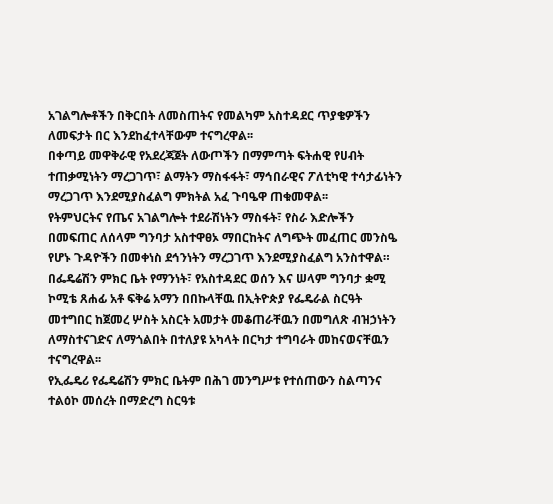አገልግሎቶችን በቅርበት ለመስጠትና የመልካም አስተዳደር ጥያቄዎችን ለመፍታት በር እንደከፈተላቸውም ተናግረዋል፡፡
በቀጣይ መዋቅራዊ የአደረጃጀት ለውጦችን በማምጣት ፍትሐዊ የሀብት ተጠቃሚነትን ማረጋገጥ፣ ልማትን ማስፋፋት፣ ማኅበራዊና ፖለቲካዊ ተሳታፊነትን ማረጋገጥ እንደሚያስፈልግ ምክትል አፈ ጉባዔዋ ጠቁመዋል፡፡
የትምህርትና የጤና አገልግሎት ተደራሽነትን ማስፋት፣ የስራ እድሎችን በመፍጠር ለሰላም ግንባታ አስተዋፀኦ ማበርከትና ለግጭት መፈጠር መንስዔ የሆኑ ጉዳዮችን በመቀነስ ደኅንነትን ማረጋገጥ እንደሚያስፈልግ አንስተዋል።
በፌዴሬሽን ምክር ቤት የማንነት፣ የአስተዳደር ወሰን እና ሠላም ግንባታ ቋሚ ኮሚቴ ጸሐፊ አቶ ፍቅሬ አማን በበኩላቸዉ በኢትዮጵያ የፌዴራል ስርዓት መተግበር ከጀመረ ሦስት አስርት አመታት መቆጠራቸዉን በመግለጽ ብዝኃነትን ለማስተናገድና ለማጎልበት በተለያዩ አካላት በርካታ ተግባራት መከናወናቸዉን ተናግረዋል፡፡
የኢፌዴሪ የፌዴሬሽን ምክር ቤትም በሕገ መንግሥቱ የተሰጠውን ስልጣንና ተልዕኮ መሰረት በማድረግ ስርዓቱ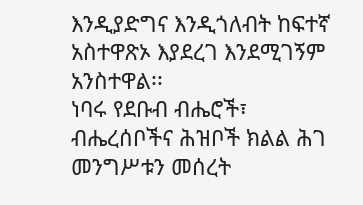እንዲያድግና እንዲጎለብት ከፍተኛ አስተዋጽኦ እያደረገ እንደሚገኝም አንስተዋል፡፡
ነባሩ የደቡብ ብሔሮች፣ ብሔረሰቦችና ሕዝቦች ክልል ሕገ መንግሥቱን መሰረት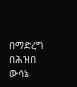በማድረግ በሕዝበ ውሳኔ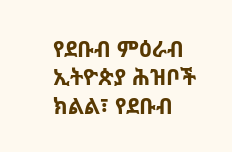የደቡብ ምዕራብ ኢትዮጵያ ሕዝቦች ክልል፣ የደቡብ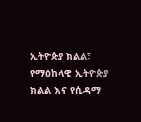ኢትዮጵያ ክልል፣ የማዕከላዊ ኢትዮጵያ ክልል እና የሲዳማ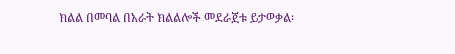ክልል በመባል በአራት ክልልሎች መደራጀቱ ይታወቃል፡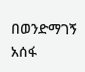በወንድማገኝ አሰፋ